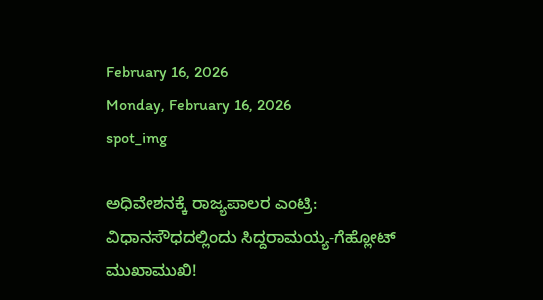February 16, 2026
Monday, February 16, 2026
spot_img

ಅಧಿವೇಶನಕ್ಕೆ ರಾಜ್ಯಪಾಲರ ಎಂಟ್ರಿ: ವಿಧಾನಸೌಧದಲ್ಲಿಂದು ಸಿದ್ದರಾಮಯ್ಯ-ಗೆಹ್ಲೋಟ್ ಮುಖಾಮುಖಿ!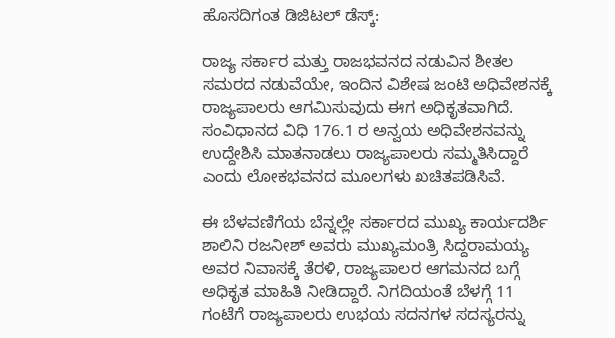ಹೊಸದಿಗಂತ ಡಿಜಿಟಲ್ ಡೆಸ್ಕ್:

ರಾಜ್ಯ ಸರ್ಕಾರ ಮತ್ತು ರಾಜಭವನದ ನಡುವಿನ ಶೀತಲ ಸಮರದ ನಡುವೆಯೇ, ಇಂದಿನ ವಿಶೇಷ ಜಂಟಿ ಅಧಿವೇಶನಕ್ಕೆ ರಾಜ್ಯಪಾಲರು ಆಗಮಿಸುವುದು ಈಗ ಅಧಿಕೃತವಾಗಿದೆ. ಸಂವಿಧಾನದ ವಿಧಿ 176.1 ರ ಅನ್ವಯ ಅಧಿವೇಶನವನ್ನು ಉದ್ದೇಶಿಸಿ ಮಾತನಾಡಲು ರಾಜ್ಯಪಾಲರು ಸಮ್ಮತಿಸಿದ್ದಾರೆ ಎಂದು ಲೋಕಭವನದ ಮೂಲಗಳು ಖಚಿತಪಡಿಸಿವೆ.

ಈ ಬೆಳವಣಿಗೆಯ ಬೆನ್ನಲ್ಲೇ ಸರ್ಕಾರದ ಮುಖ್ಯ ಕಾರ್ಯದರ್ಶಿ ಶಾಲಿನಿ ರಜನೀಶ್ ಅವರು ಮುಖ್ಯಮಂತ್ರಿ ಸಿದ್ದರಾಮಯ್ಯ ಅವರ ನಿವಾಸಕ್ಕೆ ತೆರಳಿ, ರಾಜ್ಯಪಾಲರ ಆಗಮನದ ಬಗ್ಗೆ ಅಧಿಕೃತ ಮಾಹಿತಿ ನೀಡಿದ್ದಾರೆ. ನಿಗದಿಯಂತೆ ಬೆಳಗ್ಗೆ 11 ಗಂಟೆಗೆ ರಾಜ್ಯಪಾಲರು ಉಭಯ ಸದನಗಳ ಸದಸ್ಯರನ್ನು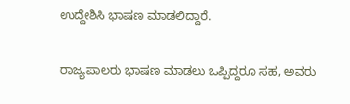ಉದ್ದೇಶಿಸಿ ಭಾಷಣ ಮಾಡಲಿದ್ದಾರೆ.

ರಾಜ್ಯಪಾಲರು ಭಾಷಣ ಮಾಡಲು ಒಪ್ಪಿದ್ದರೂ ಸಹ, ಅವರು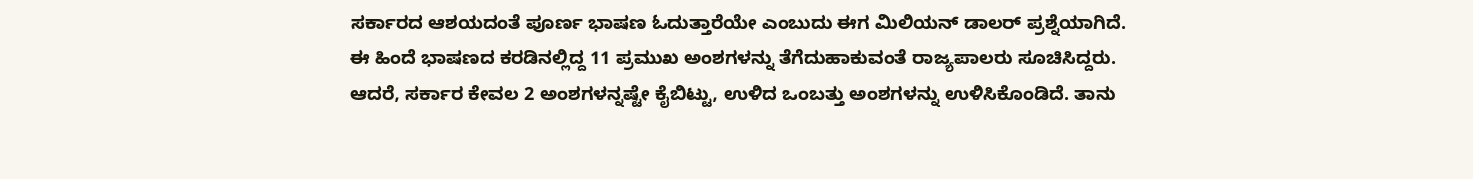ಸರ್ಕಾರದ ಆಶಯದಂತೆ ಪೂರ್ಣ ಭಾಷಣ ಓದುತ್ತಾರೆಯೇ ಎಂಬುದು ಈಗ ಮಿಲಿಯನ್ ಡಾಲರ್ ಪ್ರಶ್ನೆಯಾಗಿದೆ. ಈ ಹಿಂದೆ ಭಾಷಣದ ಕರಡಿನಲ್ಲಿದ್ದ 11 ಪ್ರಮುಖ ಅಂಶಗಳನ್ನು ತೆಗೆದುಹಾಕುವಂತೆ ರಾಜ್ಯಪಾಲರು ಸೂಚಿಸಿದ್ದರು. ಆದರೆ, ಸರ್ಕಾರ ಕೇವಲ 2 ಅಂಶಗಳನ್ನಷ್ಟೇ ಕೈಬಿಟ್ಟು, ಉಳಿದ ಒಂಬತ್ತು ಅಂಶಗಳನ್ನು ಉಳಿಸಿಕೊಂಡಿದೆ. ತಾನು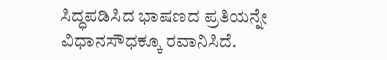ಸಿದ್ಧಪಡಿಸಿದ ಭಾಷಣದ ಪ್ರತಿಯನ್ನೇ ವಿಧಾನಸೌಧಕ್ಕೂ ರವಾನಿಸಿದೆ.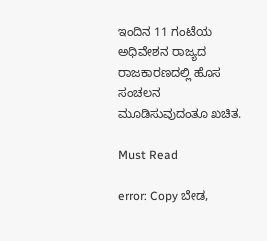ಇಂದಿನ 11 ಗಂಟೆಯ ಅಧಿವೇಶನ ರಾಜ್ಯದ ರಾಜಕಾರಣದಲ್ಲಿ ಹೊಸ ಸಂಚಲನ ಮೂಡಿಸುವುದಂತೂ ಖಚಿತ.

Must Read

error: Copy ಬೇಡ,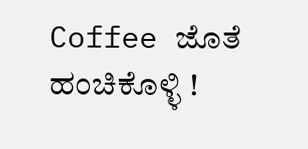Coffee ಜೊತೆ ಹಂಚಿಕೊಳ್ಳಿ !